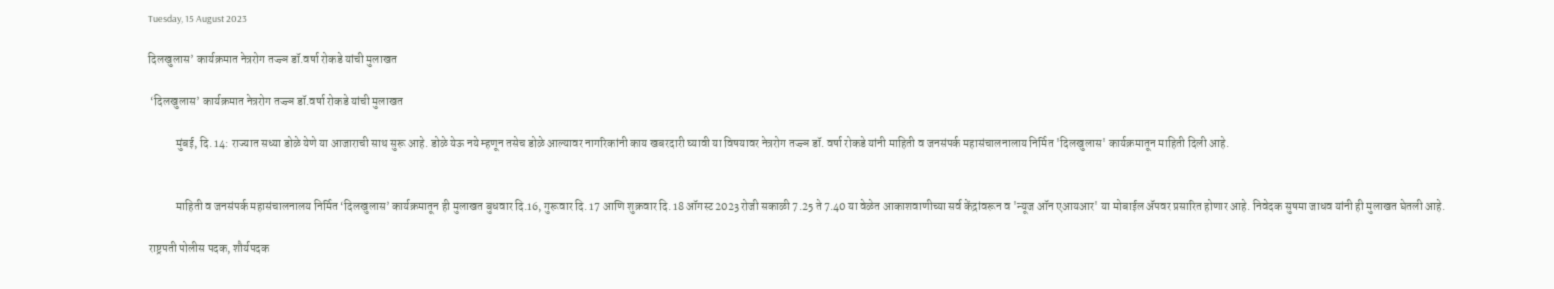Tuesday, 15 August 2023

दिलखुलास’ कार्यक्रमात नेत्ररोग तज्ज्ञ डॉ.वर्षा रोकडे यांची मुलाखत

 ‘दिलखुलास’ कार्यक्रमात नेत्ररोग तज्ज्ञ डॉ.वर्षा रोकडे यांची मुलाखत

            मुंबई, दि. 14: राज्यात सध्या डोळे येणे या आजाराची साथ सुरू आहे. डोळे येऊ नये म्हणून तसेच डोळे आल्यावर नागरिकांनी काय खबरदारी घ्यावी या विषयावर नेत्ररोग तज्ज्ञ डॉ. वर्षा रोकडे यांनी माहिती व जनसंपर्क महासंचालनालाय निर्मित 'दिलखुलास' कार्यक्रमातून माहिती दिली आहे.


            माहिती व जनसंपर्क महासंचालनालय निर्मित ‘दिलखुलास’ कार्यक्रमातून ही मुलाखत बुधवार दि.16, गुरूवार दि. 17 आणि शुक्रवार दि. 18 ऑगस्ट 2023 रोजी सकाळी 7.25 ते 7.40 या वेळेत आकाशवाणीच्या सर्व केंद्रांवरून व 'न्यूज ऑन एआयआर' या मोबाईल ॲपवर प्रसारित होणार आहे. निवेदक सुषमा जाधव यांनी ही मुलाखत घेतली आहे.

राष्ट्रपती पोलीस पदक, शौर्यपदक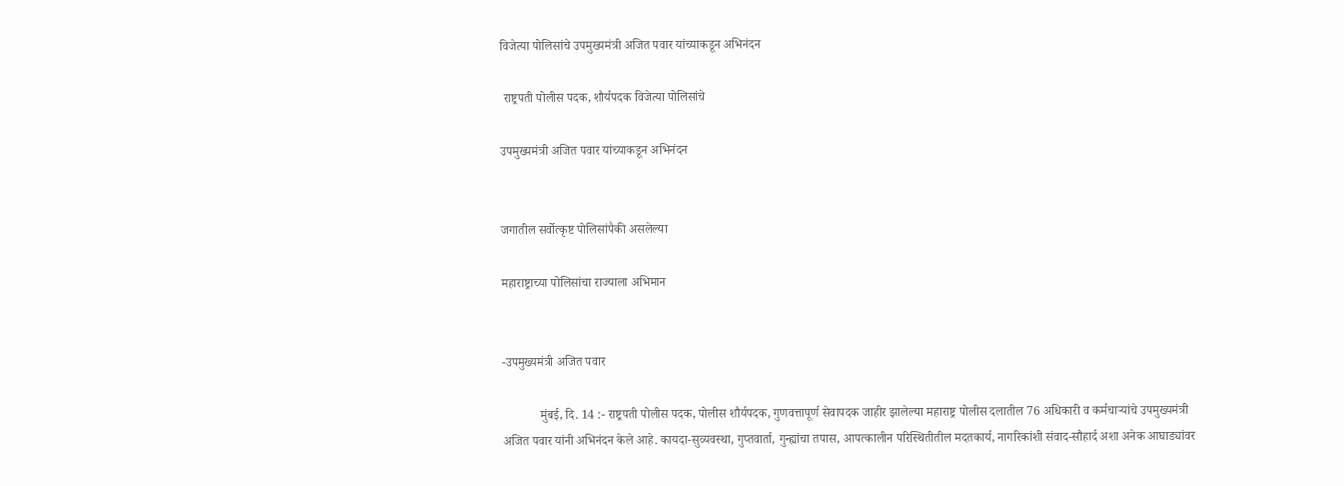विजेत्या पोलिसांचे उपमुख्यमंत्री अजित पवार यांच्याकडून अभिनंदन

 राष्ट्रपती पोलीस पदक, शौर्यपदक विजेत्या पोलिसांचे

उपमुख्यमंत्री अजित पवार यांच्याकडून अभिनंदन


जगातील सर्वोत्कृष्ट पोलिसांपैकी असलेल्या

महाराष्ट्राच्या पोलिसांचा राज्याला अभिमान


-उपमुख्यमंत्री अजित पवार

            मुंबई, दि. 14 :- राष्ट्रपती पोलीस पदक, पोलीस शौर्यपदक, गुणवत्तापूर्ण सेवापदक जाहीर झालेल्या महाराष्ट्र पोलीस दलातील 76 अधिकारी व कर्मचाऱ्यांचे उपमुख्यमंत्री अजित पवार यांनी अभिनंदन केले आहे. कायदा-सुव्यवस्था, गुप्तवार्ता, गुन्ह्यांचा तपास, आपत्कालीन परिस्थितीतील मदतकार्य, नागरिकांशी संवाद-सौहार्द अशा अनेक आघाड्यांवर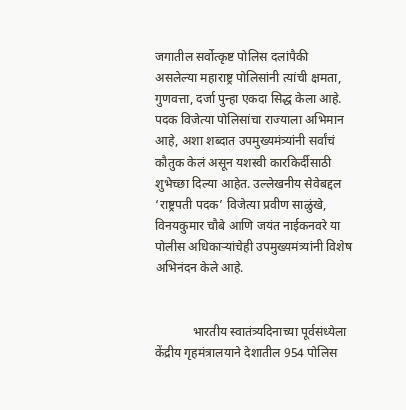जगातील सर्वोत्कृष्ट पोलिस दलांपैकी असलेल्या महाराष्ट्र पोलिसांनी त्यांची क्षमता, गुणवत्ता, दर्जा पुन्हा एकदा सिद्ध केला आहे. पदक विजेत्या पोलिसांचा राज्याला अभिमान आहे, अशा शब्दात उपमुख्यमंत्र्यांनी सर्वांचं कौतुक केलं असून यशस्वी कारकिर्दीसाठी शुभेच्छा दिल्या आहेत. उल्लेखनीय सेवेबद्दल ‘राष्ट्रपती पदक’ विजेत्या प्रवीण साळुंखे, विनयकुमार चौबे आणि जयंत नाईकनवरे या पोलीस अधिकाऱ्यांचेही उपमुख्यमंत्र्यांनी विशेष अभिनंदन केले आहे.


            भारतीय स्वातंत्र्यदिनाच्या पूर्वसंध्येला केंद्रीय गृहमंत्रालयाने देशातील 954 पोलिस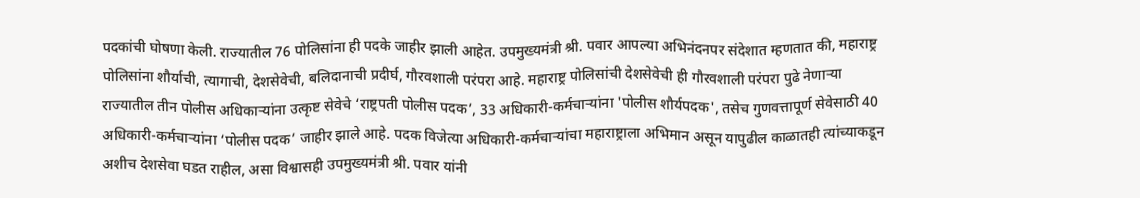पदकांची घोषणा केली. राज्यातील 76 पोलिसांना ही पदके जाहीर झाली आहेत. उपमुख्यमंत्री श्री. पवार आपल्या अभिनंदनपर संदेशात म्हणतात की, महाराष्ट्र पोलिसांना शौर्याची, त्यागाची, देशसेवेची, बलिदानाची प्रदीर्घ, गौरवशाली परंपरा आहे. महाराष्ट्र पोलिसांची देशसेवेची ही गौरवशाली परंपरा पुढे नेणाऱ्या राज्यातील तीन पोलीस अधिकाऱ्यांना उत्कृष्ट सेवेचे ‘राष्ट्रपती पोलीस पदक’, 33 अधिकारी-कर्मचाऱ्यांना 'पोलीस शौर्यपदक', तसेच गुणवत्तापूर्ण सेवेसाठी 40 अधिकारी-कर्मचाऱ्यांना ‘पोलीस पदक’ जाहीर झाले आहे. पदक विजेत्या अधिकारी-कर्मचाऱ्यांचा महाराष्ट्राला अभिमान असून यापुढील काळातही त्यांच्याकडून अशीच देशसेवा घडत राहील, असा विश्वासही उपमुख्यमंत्री श्री. पवार यांनी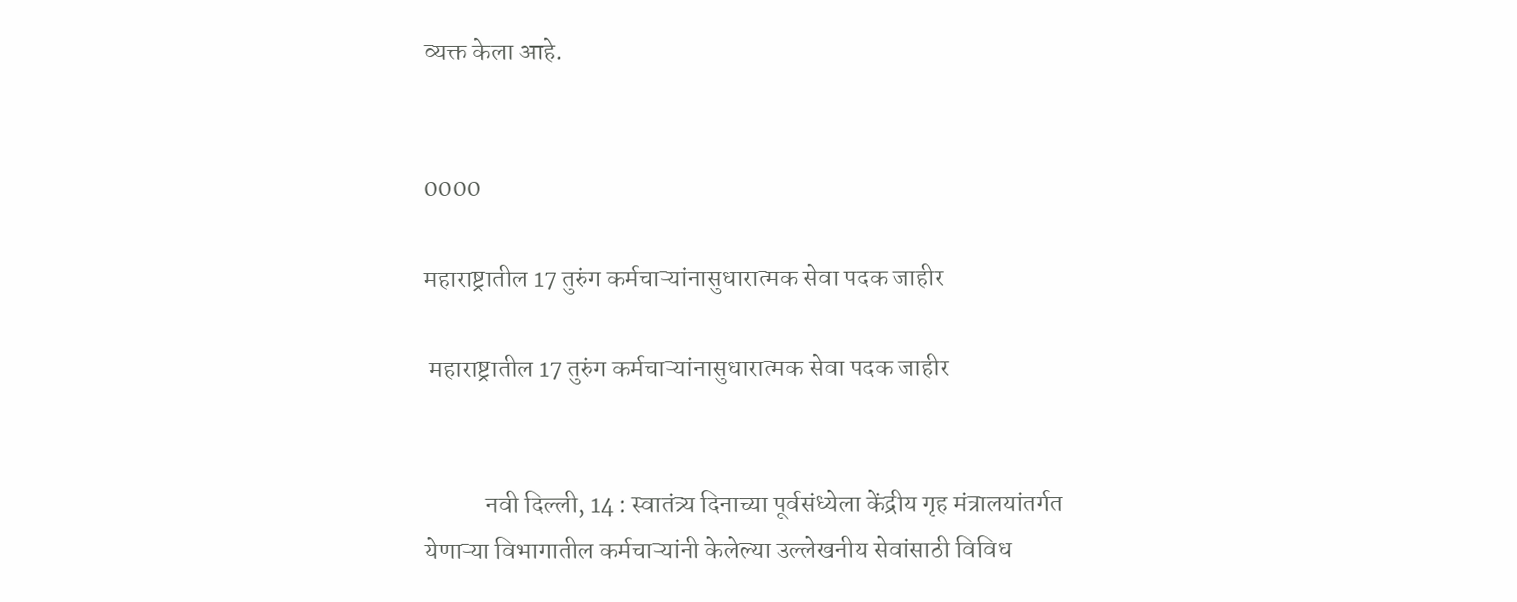व्यक्त केला आहे.


0000

महाराष्ट्रातील 17 तुरुंग कर्मचाऱ्यांनासुधारात्मक सेवा पदक जाहीर

 महाराष्ट्रातील 17 तुरुंग कर्मचाऱ्यांनासुधारात्मक सेवा पदक जाहीर


            नवी दिल्ली, 14 : स्वातंत्र्य दिनाच्या पूर्वसंध्येला केंद्रीय गृह मंत्रालयांतर्गत येणाऱ्या विभागातील कर्मचाऱ्यांनी केलेल्या उल्लेखनीय सेवांसाठी विविध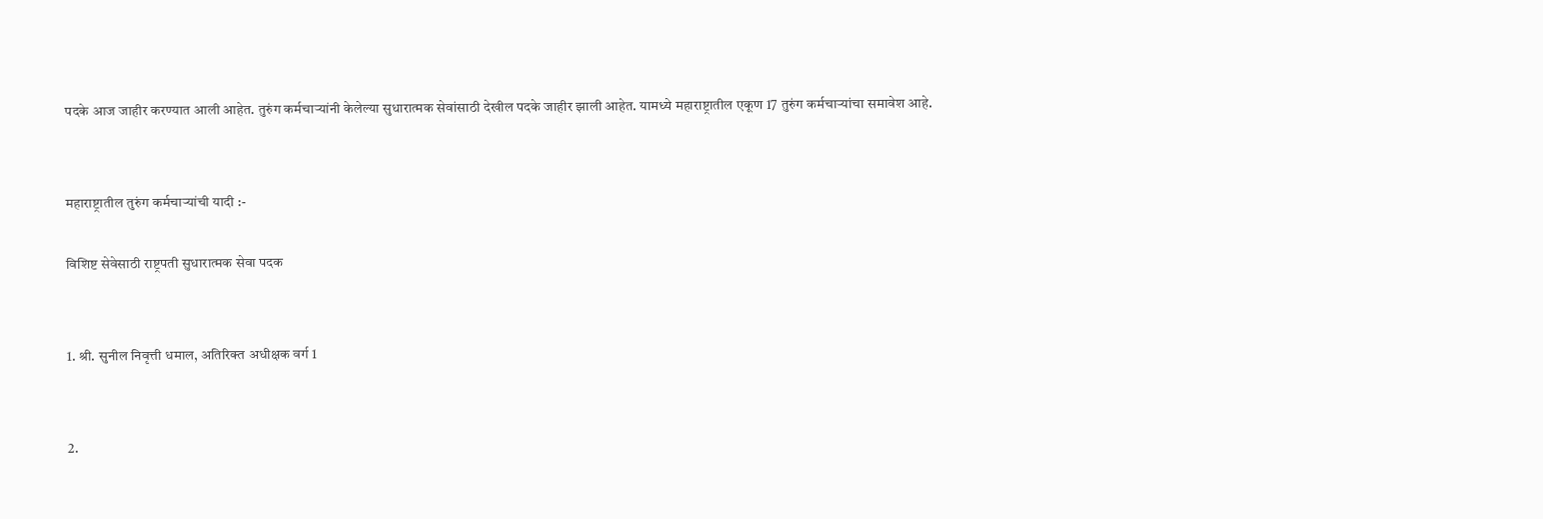पदके आज जाहीर करण्यात आली आहेत. तुरुंग कर्मचाऱ्यांनी केलेल्या सुधारात्मक सेवांसाठी देखील पदके जाहीर झाली आहेत. यामध्ये महाराष्ट्रातील एकूण 17 तुरुंग कर्मचाऱ्यांचा समावेश आहे.


महाराष्ट्रातील तुरुंग कर्मचाऱ्यांची यादी :-

विशिष्ट सेवेसाठी राष्ट्रपती सुधारात्मक सेवा पदक


1. श्री. सुनील निवृत्ती धमाल, अतिरिक्त अधीक्षक वर्ग 1


2.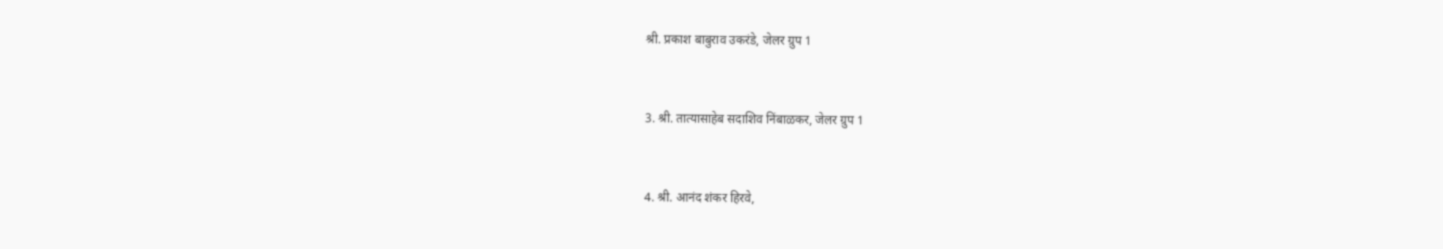श्री. प्रकाश बाबुराव उकरंडे, जेलर ग्रुप 1


3. श्री. तात्यासाहेब सदाशिव निंबाळकर, जेलर ग्रुप 1


4. श्री. आनंद शंकर हिरवे,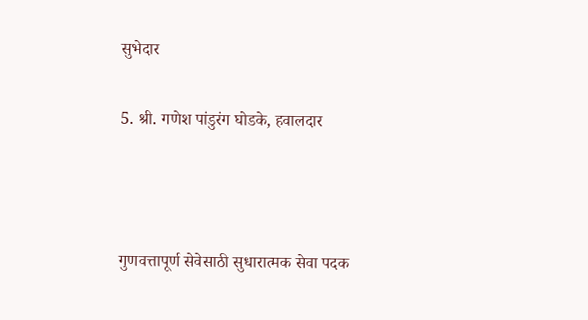सुभेदार


5. श्री. गणेश पांडुरंग घोडके, हवालदार





गुणवत्तापूर्ण सेवेसाठी सुधारात्मक सेवा पदक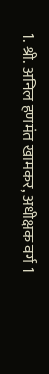1. श्री. अनिल हणमंत खामकर, अधीक्षक वर्ग 1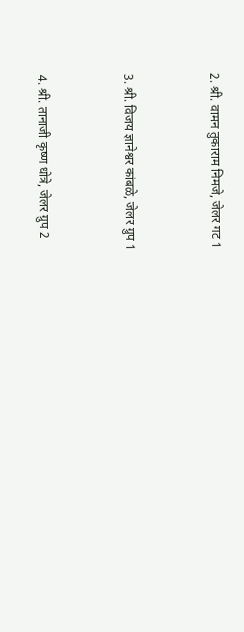2. श्री. वामन तुकाराम निमजे, जेलर गट 1


3. श्री. विजय ज्ञानेश्वर कांबळे, जेलर ग्रुप 1


4. श्री. तानाजी कृष्ण धोत्रे, जेलर ग्रुप 2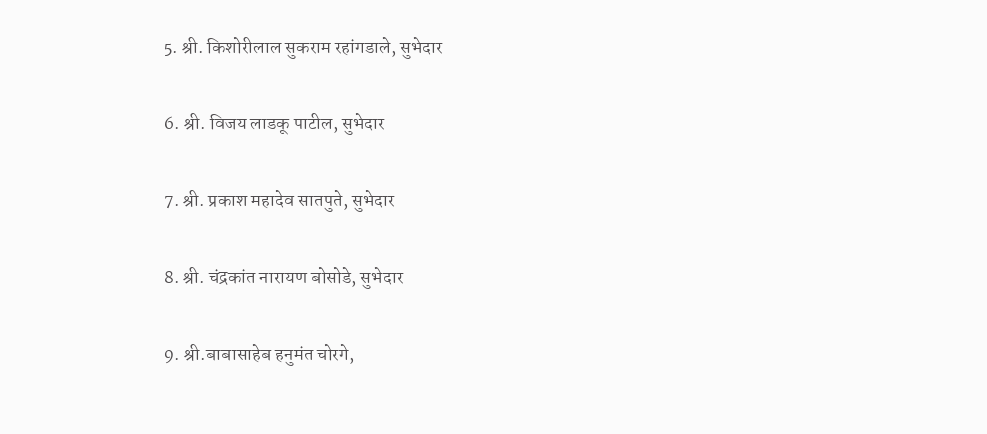5. श्री. किशोरीलाल सुकराम रहांगडाले, सुभेदार


6. श्री. विजय लाडकू पाटील, सुभेदार


7. श्री. प्रकाश महादेव सातपुते, सुभेदार


8. श्री. चंद्रकांत नारायण बोसोडे, सुभेदार


9. श्री.बाबासाहेब हनुमंत चोरगे,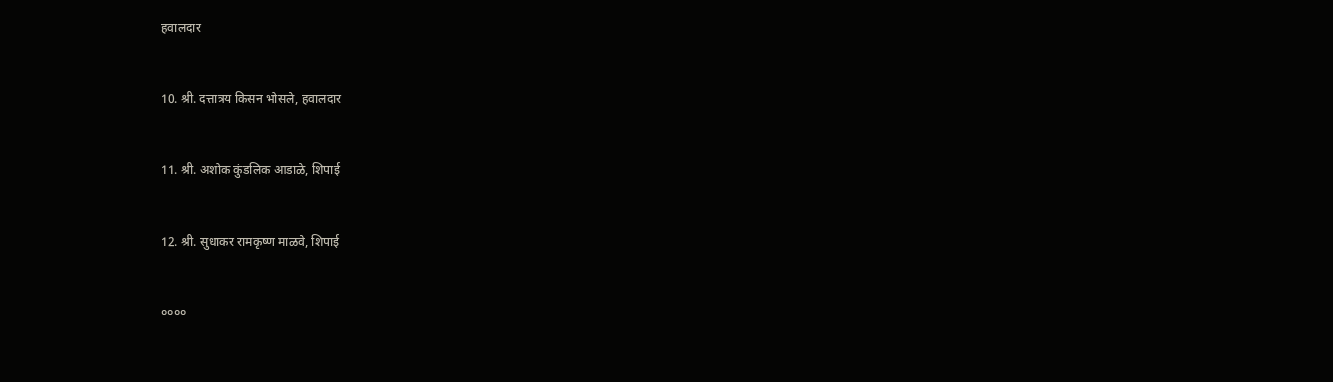हवालदार


10. श्री. दत्तात्रय किसन भोसले, हवालदार


11. श्री. अशोक कुंडलिक आडाळे, शिपाई


12. श्री. सुधाकर रामकृष्ण माळवे, शिपाई


००००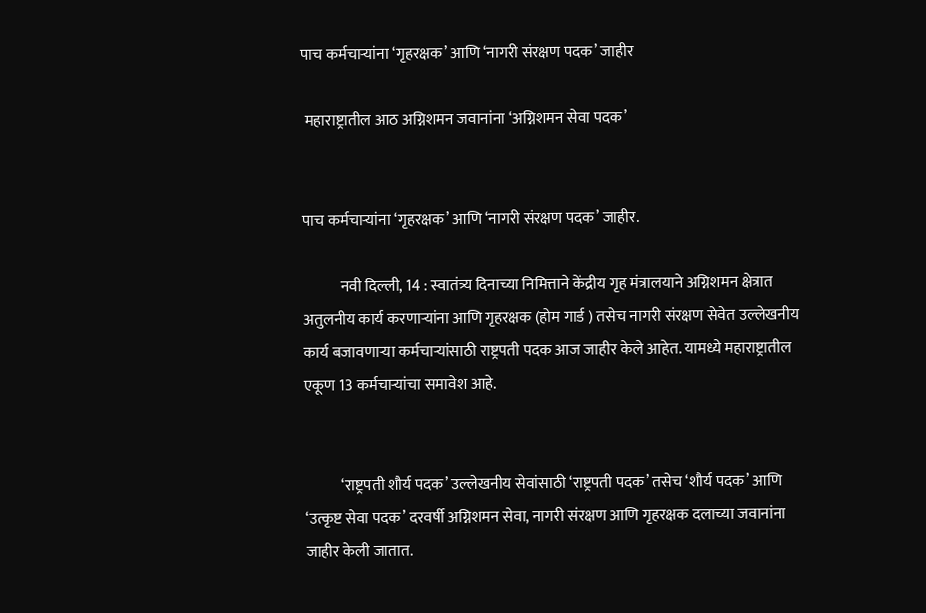पाच कर्मचाऱ्यांना ‘गृहरक्षक’ आणि ‘नागरी संरक्षण पदक’ जाहीर

 महाराष्ट्रातील आठ अग्निशमन जवानांना ‘अग्निशमन सेवा पदक’


पाच कर्मचाऱ्यांना ‘गृहरक्षक’ आणि ‘नागरी संरक्षण पदक’ जाहीर.

            नवी दिल्ली, 14 : स्वातंत्र्य दिनाच्या निमित्ताने केंद्रीय गृह मंत्रालयाने अग्निशमन क्षेत्रात अतुलनीय कार्य करणाऱ्यांना आणि गृहरक्षक (होम गार्ड ) तसेच नागरी संरक्षण सेवेत उल्लेखनीय कार्य बजावणाऱ्या कर्मचाऱ्यांसाठी राष्ट्रपती पदक आज जाहीर केले आहेत. यामध्ये महाराष्ट्रातील एकूण 13 कर्मचाऱ्यांचा समावेश आहे.


            ‘राष्ट्रपती शौर्य पदक’ उल्लेखनीय सेवांसाठी ‘राष्ट्रपती पदक’ तसेच ‘शौर्य पदक’ आणि ‘उत्कृष्ट सेवा पदक’ दरवर्षी अग्निशमन सेवा, नागरी संरक्षण आणि गृहरक्षक दलाच्या जवानांना जाहीर केली जातात.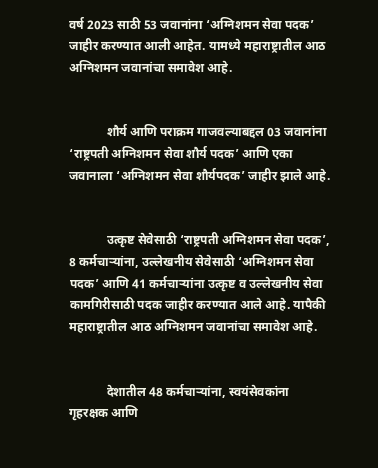वर्ष 2023 साठी 53 जवानांना ‘अग्निशमन सेवा पदक’ जाहीर करण्यात आली आहेत. यामध्ये महाराष्ट्रातील आठ अग्निशमन जवानांचा समावेश आहे.


            शौर्य आणि पराक्रम गाजवल्याबद्दल 03 जवानांना ‘राष्ट्रपती अग्निशमन सेवा शौर्य पदक’ आणि एका जवानाला ‘अग्निशमन सेवा शौर्यपदक’ जाहीर झाले आहे.


            उत्कृष्ट सेवेसाठी ‘राष्ट्रपती अग्निशमन सेवा पदक’, 8 कर्मचाऱ्यांना, उल्लेखनीय सेवेसाठी ‘अग्निशमन सेवा पदक’ आणि 41 कर्मचाऱ्यांना उत्कृष्ट व उल्लेखनीय सेवा कामगिरीसाठी पदक जाहीर करण्यात आले आहे. यापैकी महाराष्ट्रातील आठ अग्निशमन जवानांचा समावेश आहे.


            देशातील 48 कर्मचाऱ्यांना, स्वयंसेवकांना गृहरक्षक आणि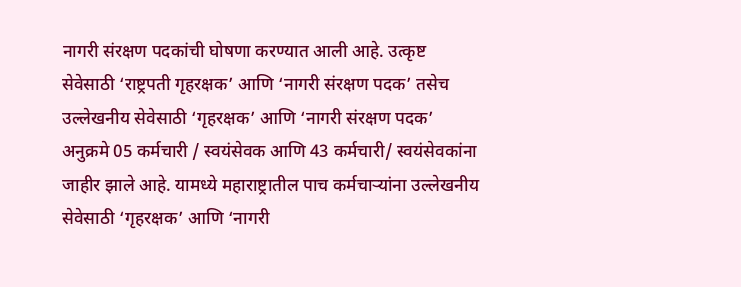नागरी संरक्षण पदकांची घोषणा करण्यात आली आहे. उत्कृष्ट सेवेसाठी ‘राष्ट्रपती गृहरक्षक’ आणि ‘नागरी संरक्षण पदक’ तसेच उल्लेखनीय सेवेसाठी ‘गृहरक्षक’ आणि ‘नागरी संरक्षण पदक’ अनुक्रमे 05 कर्मचारी / स्वयंसेवक आणि 43 कर्मचारी/ स्वयंसेवकांना जाहीर झाले आहे. यामध्ये महाराष्ट्रातील पाच कर्मचाऱ्यांना उल्लेखनीय सेवेसाठी ‘गृहरक्षक’ आणि ‘नागरी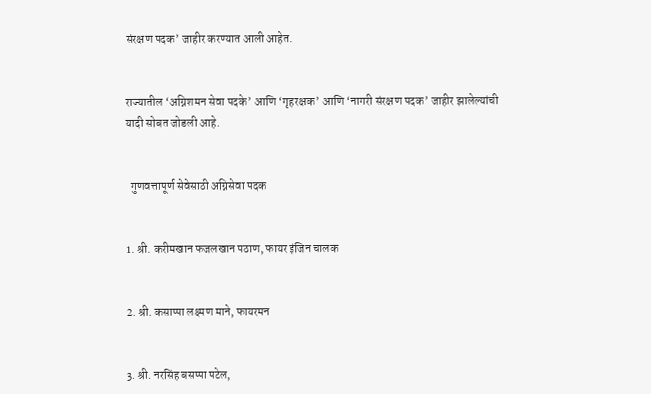संरक्षण पदक’ जाहीर करण्यात आली आहेत.


राज्यातील ‘अग्निशमन सेवा पदके’ आणि ‘गृहरक्षक’ आणि ‘नागरी संरक्षण पदक’ जाहीर झालेल्यांची यादी सोबत जोडली आहे.


  गुणवत्तापूर्ण सेवेसाठी अग्निसेवा पदक


1. श्री. करीमखान फजलखान पठाण, फायर इंजिन चालक


2. श्री. कसाप्पा लक्ष्मण माने, फायरमन


3. श्री. नरसिंह बसप्पा पटेल,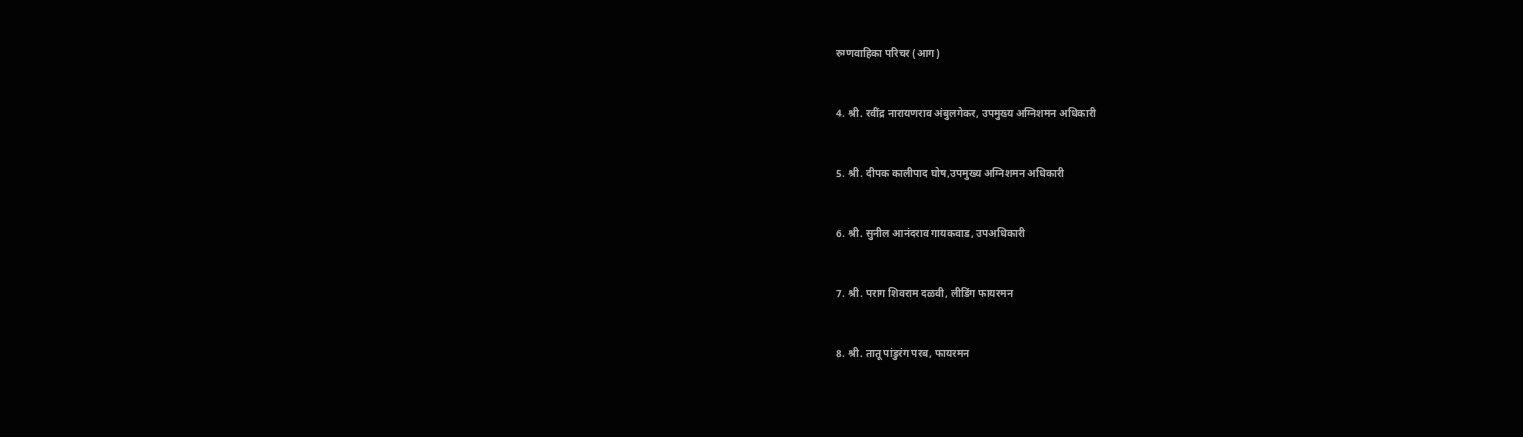रुग्णवाहिका परिचर (आग)


4. श्री. रवींद्र नारायणराव अंबुलगेकर, उपमुख्य अग्निशमन अधिकारी


5. श्री. दीपक कालीपाद घोष,उपमुख्य अग्निशमन अधिकारी


6. श्री. सुनील आनंदराव गायकवाड, उपअधिकारी


7. श्री. पराग शिवराम दळवी, लीडिंग फायरमन


8. श्री. तातू पांडुरंग परब, फायरमन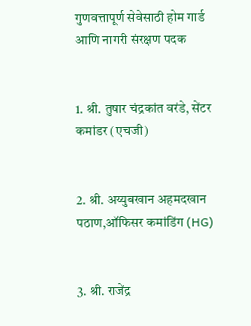गुणवत्तापूर्ण सेवेसाठी होम गार्ड आणि नागरी संरक्षण पदक


1. श्री. तुषार चंद्रकांत वरंडे, सेंटर कमांडर (एचजी)


2. श्री. अय्युबखान अहमदखान पठाण,ऑफिसर कमांडिंग (HG)


3. श्री. राजेंद्र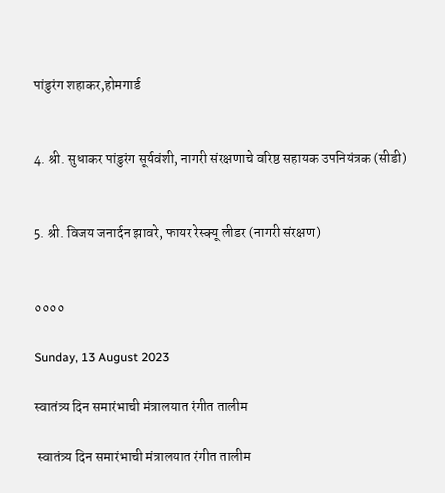पांडुरंग शहाकर,होमगार्ड


4. श्री. सुधाकर पांडुरंग सूर्यवंशी, नागरी संरक्षणाचे वरिष्ठ सहायक उपनियंत्रक (सीडी)


5. श्री. विजय जनार्दन झावरे, फायर रेस्क्यू लीडर (नागरी संरक्षण)


००००

Sunday, 13 August 2023

स्वातंत्र्य दिन समारंभाची मंत्रालयात रंगीत तालीम

 स्वातंत्र्य दिन समारंभाची मंत्रालयात रंगीत तालीम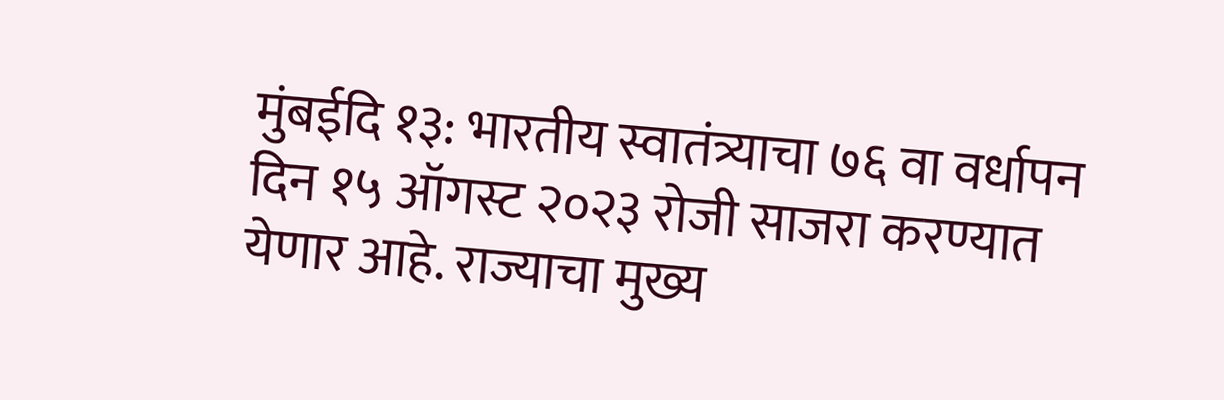मुंबईदि १३: भारतीय स्वातंत्र्याचा ७६ वा वर्धापन दिन १५ ऑगस्ट २०२३ रोजी साजरा करण्यात येणार आहे. राज्याचा मुख्य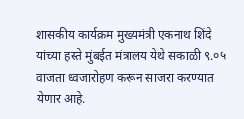शासकीय कार्यक्रम मुख्यमंत्री एकनाथ शिंदे यांच्या हस्ते मुंबईत मंत्रालय येथे सकाळी ९.०५ वाजता ध्वजारोहण करून साजरा करण्यात येणार आहे.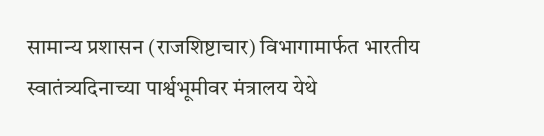सामान्य प्रशासन (राजशिष्टाचार) विभागामार्फत भारतीय स्वातंत्र्यदिनाच्या पार्श्वभूमीवर मंत्रालय येथे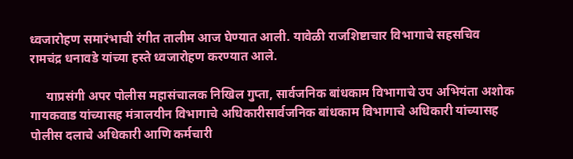ध्वजारोहण समारंभाची रंगीत तालीम आज घेण्यात आली. यावेळी राजशिष्टाचार विभागाचे सहसचिव रामचंद्र धनावडे यांच्या हस्ते ध्वजारोहण करण्यात आले.

     याप्रसंगी अपर पोलीस महासंचालक निखिल गुप्ता, सार्वजनिक बांधकाम विभागाचे उप अभियंता अशोक गायकवाड यांच्यासह मंत्रालयीन विभागाचे अधिकारीसार्वजनिक बांधकाम विभागाचे अधिकारी यांच्यासह पोलीस दलाचे अधिकारी आणि कर्मचारी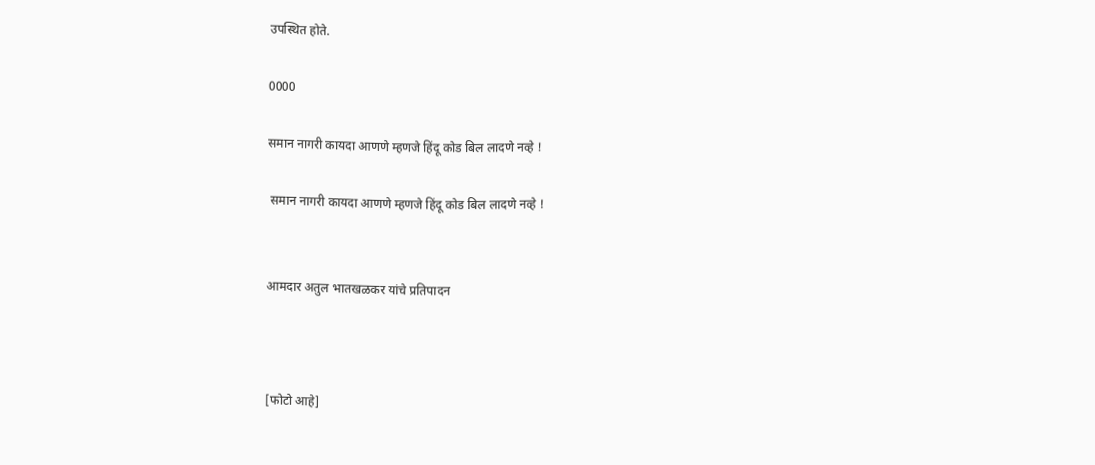उपस्थित होते.

0000

समान नागरी कायदा आणणे म्हणजे हिंदू कोड बिल लादणे नव्हे !

 समान नागरी कायदा आणणे म्हणजे हिंदू कोड बिल लादणे नव्हे !


आमदार अतुल भातखळकर यांचे प्रतिपादन



[फोटो आहे]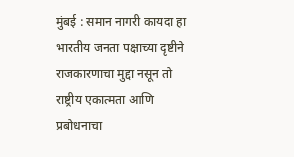मुंबई : समान नागरी कायदा हा भारतीय जनता पक्षाच्या दृष्टीने राजकारणाचा मुद्दा नसून तो राष्ट्रीय एकात्मता आणि प्रबोधनाचा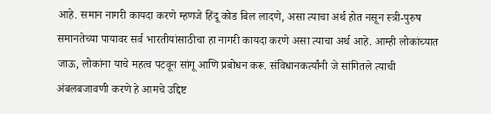आहे. समान नागरी कायदा करणे म्हणजे हिंदू कोड बिल लादणे, असा त्याचा अर्थ होत नसून स्त्री-पुरुष समानतेच्या पायावर सर्व भारतीयांसाठीचा हा नागरी कायदा करणे असा त्याचा अर्थ आहे. आम्ही लोकांच्यात जाऊ, लोकांना याचे महत्व पटवून सांगू आणि प्रबोधन करू. संविधानकर्त्यांनी जे सांगितले त्याची अंबलबजावणी करणे हे आमचे उद्दिष्ट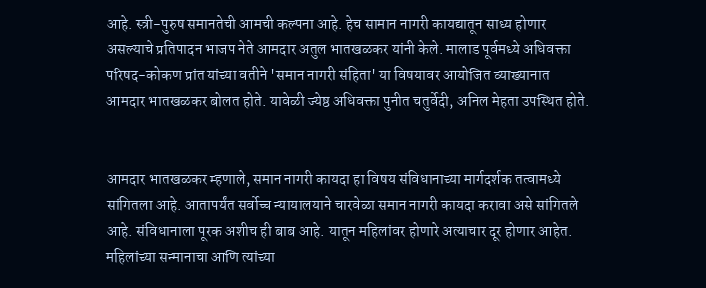आहे. स्त्री-पुरुष समानतेची आमची कल्पना आहे. हेच सामान नागरी कायद्यातून साध्य होणार असल्याचे प्रतिपादन भाजप नेते आमदार अतुल भातखळकर यांनी केले. मालाड पूर्वमध्ये अधिवक्ता परिषद-कोकण प्रांत यांच्या वतीने 'समान नागरी संहिता' या विषयावर आयोजित व्याख्यानात आमदार भातखळकर बोलत होते. यावेळी ज्येष्ठ अधिवक्ता पुनीत चतुर्वेदी, अनिल मेहता उपस्थित होते.


आमदार भातखळकर म्हणाले, समान नागरी कायदा हा विषय संविधानाच्या मार्गदर्शक तत्वामध्ये सांगितला आहे. आतापर्यंत सर्वोच्च न्यायालयाने चारवेळा समान नागरी कायदा करावा असे सांगितले आहे. संविधानाला पूरक अशीच ही बाब आहे. यातून महिलांवर होणारे अत्याचार दूर होणार आहेत. महिलांच्या सन्मानाचा आणि त्यांच्या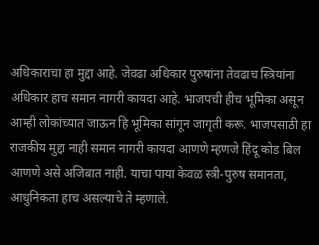अधिकाराचा हा मुद्दा आहे. जेवढा अधिकार पुरुषांना तेवढाच स्त्रियांना अधिकार हाच समान नागरी कायदा आहे. भाजपची हीच भूमिका असून आम्ही लोकांच्यात जाऊन हि भूमिका सांगून जागृती करू. भाजपसाठी हा राजकीय मुद्दा नाही समान नागरी कायदा आणणे म्हणजे हिंदू कोड बिल आणणे असे अजिबात नाही. याचा पाया केवळ स्त्री-पुरुष समानता, आधुनिकता हाच असल्याचे ते म्हणाले.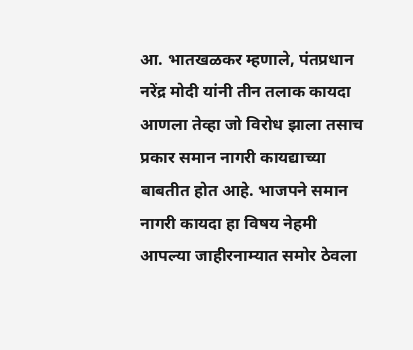आ. भातखळकर म्हणाले, पंतप्रधान नरेंद्र मोदी यांनी तीन तलाक कायदा आणला तेव्हा जो विरोध झाला तसाच प्रकार समान नागरी कायद्याच्या बाबतीत होत आहे. भाजपने समान नागरी कायदा हा विषय नेहमी आपल्या जाहीरनाम्यात समोर ठेवला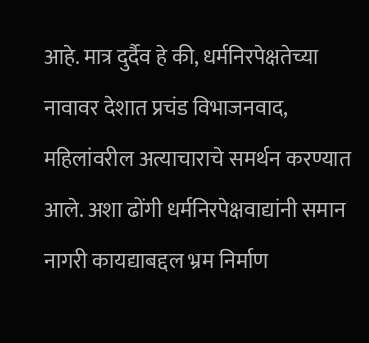आहे. मात्र दुर्दैव हे की, धर्मनिरपेक्षतेच्या नावावर देशात प्रचंड विभाजनवाद, महिलांवरील अत्याचाराचे समर्थन करण्यात आले. अशा ढोंगी धर्मनिरपेक्षवाद्यांनी समान नागरी कायद्याबद्दल भ्रम निर्माण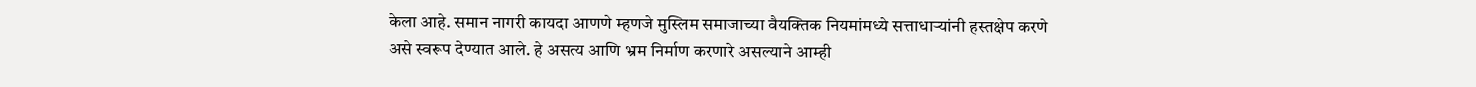केला आहे. समान नागरी कायदा आणणे म्हणजे मुस्लिम समाजाच्या वैयक्तिक नियमांमध्ये सत्ताधाऱ्यांनी हस्तक्षेप करणे असे स्वरूप देण्यात आले. हे असत्य आणि भ्रम निर्माण करणारे असल्याने आम्ही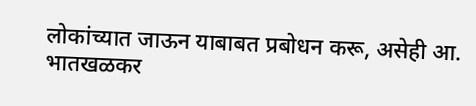लोकांच्यात जाऊन याबाबत प्रबोधन करू, असेही आ. भातखळकर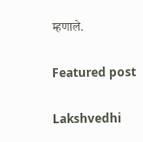म्हणाले.

Featured post

Lakshvedhi